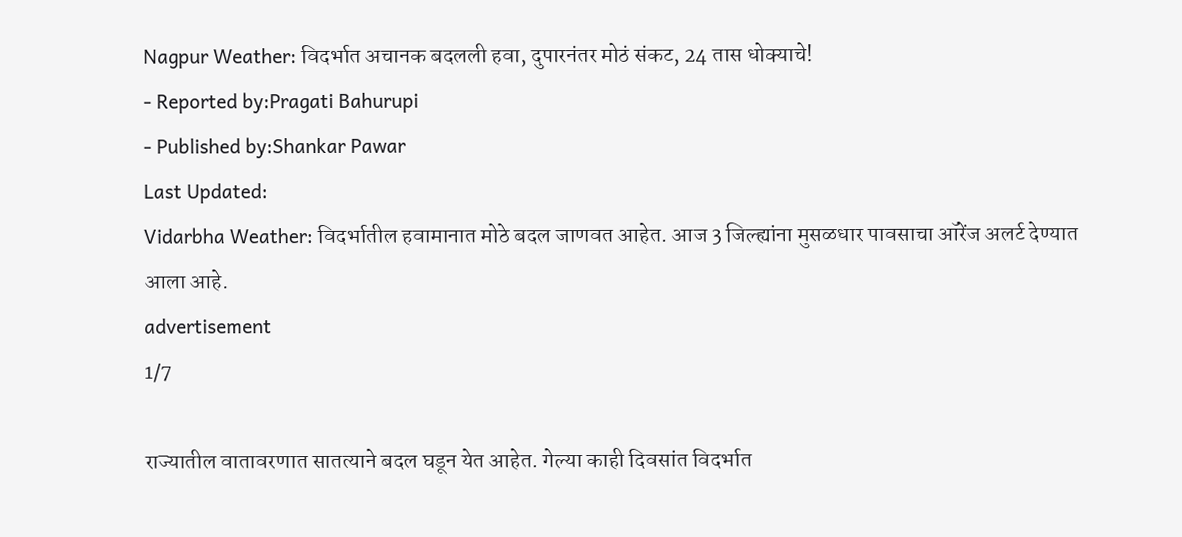Nagpur Weather: विदर्भात अचानक बदलली हवा, दुपारनंतर मोठं संकट, 24 तास धोक्याचे!
- Reported by:Pragati Bahurupi
- Published by:Shankar Pawar
Last Updated:
Vidarbha Weather: विदर्भातील हवामानात मोठे बदल जाणवत आहेत. आज 3 जिल्ह्यांना मुसळधार पावसाचा ऑरेंज अलर्ट देण्यात आला आहे.
advertisement
1/7

राज्यातील वातावरणात सातत्याने बदल घडून येत आहेत. गेल्या काही दिवसांत विदर्भात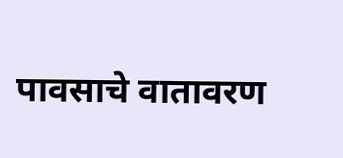पावसाचे वातावरण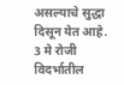असल्याचे सुद्धा दिसून येत आहे. 3 मे रोजी विदर्भातील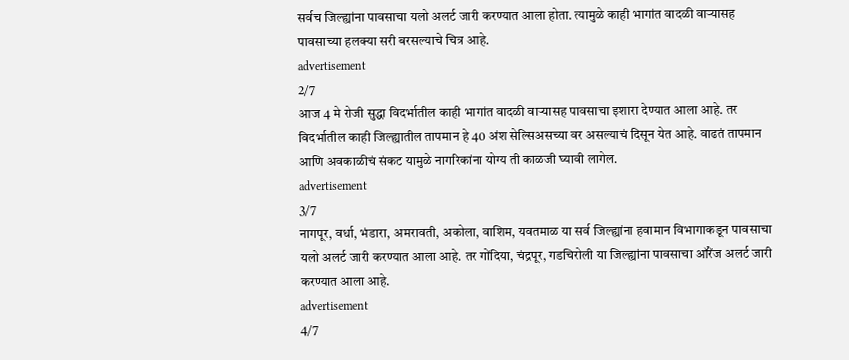सर्वच जिल्ह्यांना पावसाचा यलो अलर्ट जारी करण्यात आला होता. त्यामुळे काही भागांत वादळी वाऱ्यासह पावसाच्या हलक्या सरी बरसल्याचे चित्र आहे.
advertisement
2/7
आज 4 मे रोजी सुद्धा विदर्भातील काही भागांत वादळी वाऱ्यासह पावसाचा इशारा देण्यात आला आहे. तर विदर्भातील काही जिल्ह्यातील तापमान हे 40 अंश सेल्सिअसच्या वर असल्याचं दिसून येत आहे. वाढतं तापमान आणि अवकाळीचं संकट यामुळे नागरिकांना योग्य ती काळजी घ्यावी लागेल.
advertisement
3/7
नागपूर, वर्धा, भंडारा, अमरावती, अकोला, वाशिम, यवतमाळ या सर्व जिल्ह्यांना हवामान विभागाकडून पावसाचा यलो अलर्ट जारी करण्यात आला आहे. तर गोंदिया, चंद्रपूर, गडचिरोली या जिल्ह्यांना पावसाचा ऑरेंज अलर्ट जारी करण्यात आला आहे.
advertisement
4/7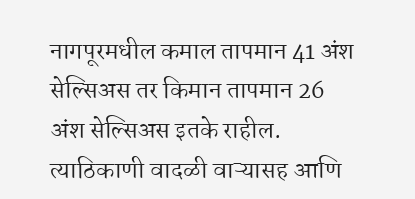नागपूरमधील कमाल तापमान 41 अंश सेल्सिअस तर किमान तापमान 26 अंश सेल्सिअस इतके राहील. त्याठिकाणी वादळी वाऱ्यासह आणि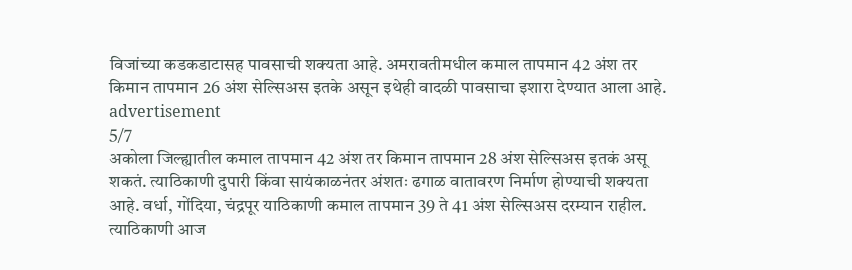विजांच्या कडकडाटासह पावसाची शक्यता आहे. अमरावतीमधील कमाल तापमान 42 अंश तर किमान तापमान 26 अंश सेल्सिअस इतके असून इथेही वादळी पावसाचा इशारा देण्यात आला आहे.
advertisement
5/7
अकोला जिल्ह्यातील कमाल तापमान 42 अंश तर किमान तापमान 28 अंश सेल्सिअस इतकं असू शकतं. त्याठिकाणी दुपारी किंवा सायंकाळनंतर अंशतः ढगाळ वातावरण निर्माण होण्याची शक्यता आहे. वर्धा, गोंदिया, चंद्रपूर याठिकाणी कमाल तापमान 39 ते 41 अंश सेल्सिअस दरम्यान राहील. त्याठिकाणी आज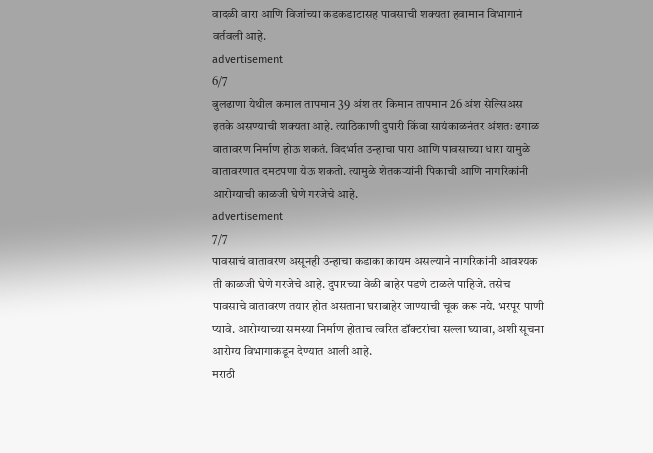वादळी वारा आणि विजांच्या कडकडाटासह पावसाची शक्यता हवामान विभागानं वर्तवली आहे.
advertisement
6/7
बुलढाणा येथील कमाल तापमान 39 अंश तर किमान तापमान 26 अंश सेल्सिअस इतके असण्याची शक्यता आहे. त्याठिकाणी दुपारी किंवा सायंकाळनंतर अंशतः ढगाळ वातावरण निर्माण होऊ शकतं. विदर्भात उन्हाचा पारा आणि पावसाच्या धारा यामुळे वातावरणात दमटपणा येऊ शकतो. त्यामुळे शेतकऱ्यांनी पिकाची आणि नागरिकांनी आरोग्याची काळजी घेणे गरजेचे आहे.
advertisement
7/7
पावसाचं वातावरण असूनही उन्हाचा कडाका कायम असल्याने नागरिकांनी आवश्यक ती काळजी घेणे गरजेचे आहे. दुपारच्या वेळी बाहेर पडणे टाळले पाहिजे. तसेच पावसाचे वातावरण तयार होत असताना घराबाहेर जाण्याची चूक करू नये. भरपूर पाणी प्यावे. आरोग्याच्या समस्या निर्माण होताच त्वरित डॉक्टरांचा सल्ला घ्यावा, अशी सूचना आरोग्य विभागाकडून देण्यात आली आहे.
मराठी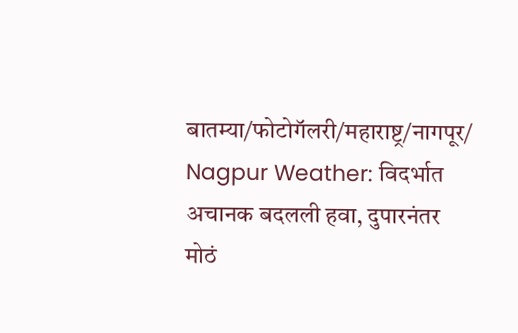बातम्या/फोटोगॅलरी/महाराष्ट्र/नागपूर/
Nagpur Weather: विदर्भात अचानक बदलली हवा, दुपारनंतर मोठं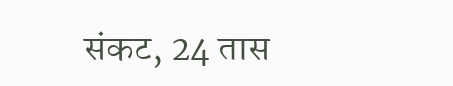संकट, 24 तास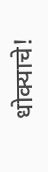धोक्याचे!